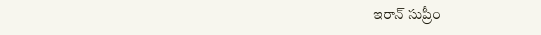ఇరాన్ సుప్రీం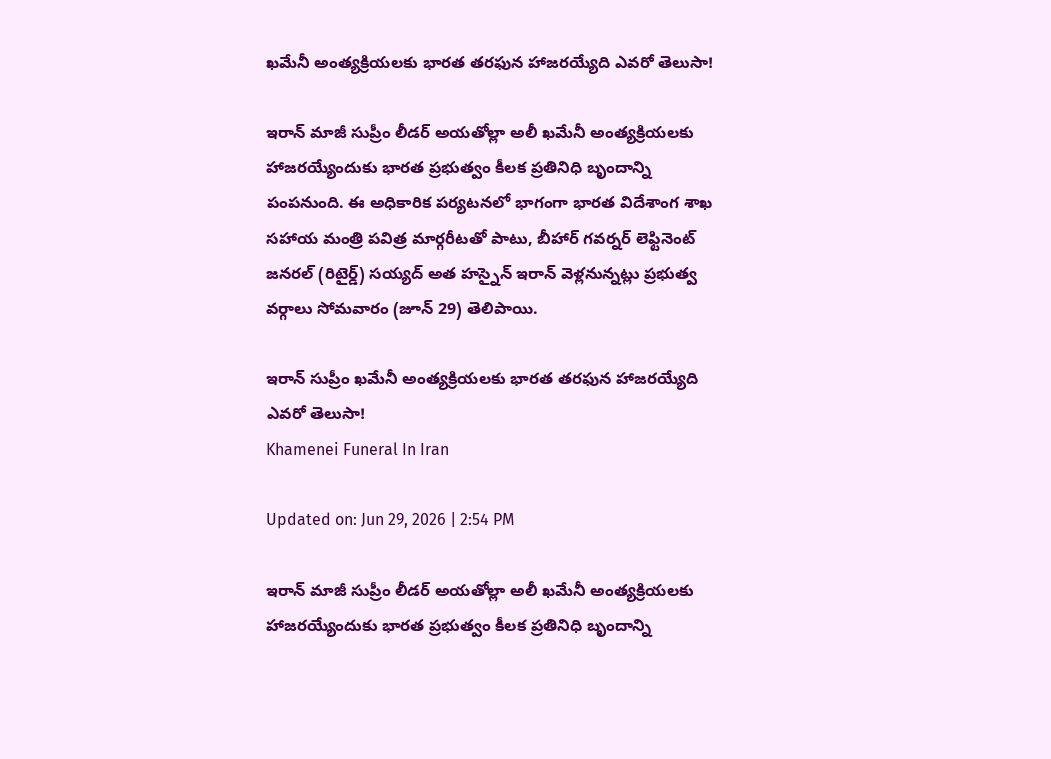ఖమేనీ అంత్యక్రియలకు భారత తరఫున హాజరయ్యేది ఎవరో తెలుసా!

ఇరాన్ మాజీ సుప్రీం లీడర్ అయతోల్లా అలీ ఖమేనీ అంత్యక్రియలకు హాజరయ్యేందుకు భారత ప్రభుత్వం కీలక ప్రతినిధి బృందాన్ని పంపనుంది. ఈ అధికారిక పర్యటనలో భాగంగా భారత విదేశాంగ శాఖ సహాయ మంత్రి పవిత్ర మార్గరీటతో పాటు, బీహార్ గవర్నర్ లెఫ్టినెంట్ జనరల్ (రిటైర్డ్) సయ్యద్ అత హస్నైన్ ఇరాన్ వెళ్లనున్నట్లు ప్రభుత్వ వర్గాలు సోమవారం (జూన్ 29) తెలిపాయి.

ఇరాన్ సుప్రీం ఖమేనీ అంత్యక్రియలకు భారత తరఫున హాజరయ్యేది ఎవరో తెలుసా!
Khamenei Funeral In Iran

Updated on: Jun 29, 2026 | 2:54 PM

ఇరాన్ మాజీ సుప్రీం లీడర్ అయతోల్లా అలీ ఖమేనీ అంత్యక్రియలకు హాజరయ్యేందుకు భారత ప్రభుత్వం కీలక ప్రతినిధి బృందాన్ని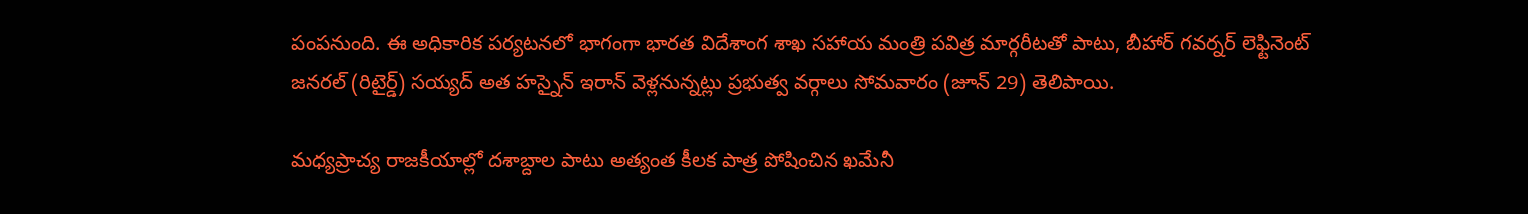పంపనుంది. ఈ అధికారిక పర్యటనలో భాగంగా భారత విదేశాంగ శాఖ సహాయ మంత్రి పవిత్ర మార్గరీటతో పాటు, బీహార్ గవర్నర్ లెఫ్టినెంట్ జనరల్ (రిటైర్డ్) సయ్యద్ అత హస్నైన్ ఇరాన్ వెళ్లనున్నట్లు ప్రభుత్వ వర్గాలు సోమవారం (జూన్ 29) తెలిపాయి.

మధ్యప్రాచ్య రాజకీయాల్లో దశాబ్దాల పాటు అత్యంత కీలక పాత్ర పోషించిన ఖమేనీ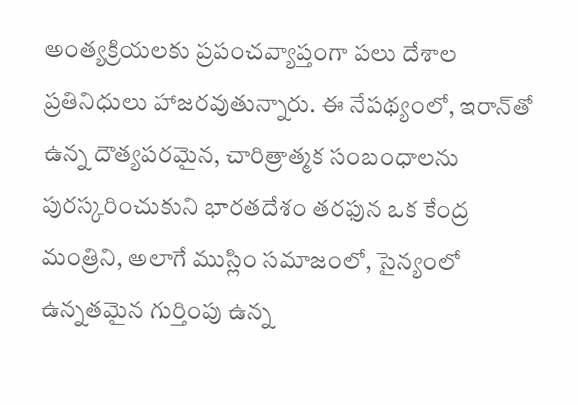అంత్యక్రియలకు ప్రపంచవ్యాప్తంగా పలు దేశాల ప్రతినిధులు హాజరవుతున్నారు. ఈ నేపథ్యంలో, ఇరాన్‌తో ఉన్న దౌత్యపరమైన, చారిత్రాత్మక సంబంధాలను పురస్కరించుకుని భారతదేశం తరఫున ఒక కేంద్ర మంత్రిని, అలాగే ముస్లిం సమాజంలో, సైన్యంలో ఉన్నతమైన గుర్తింపు ఉన్న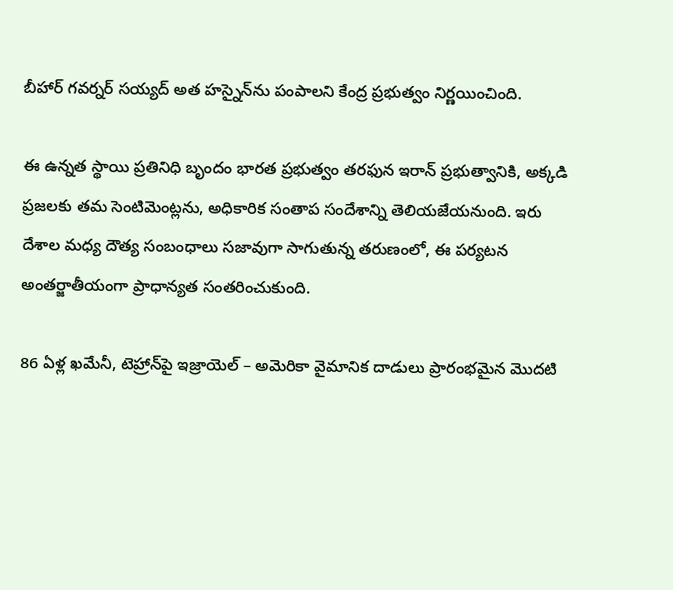బీహార్ గవర్నర్ సయ్యద్ అత హస్నైన్‌ను పంపాలని కేంద్ర ప్రభుత్వం నిర్ణయించింది.

ఈ ఉన్నత స్థాయి ప్రతినిధి బృందం భారత ప్రభుత్వం తరఫున ఇరాన్ ప్రభుత్వానికి, అక్కడి ప్రజలకు తమ సెంటిమెంట్లను, అధికారిక సంతాప సందేశాన్ని తెలియజేయనుంది. ఇరు దేశాల మధ్య దౌత్య సంబంధాలు సజావుగా సాగుతున్న తరుణంలో, ఈ పర్యటన అంతర్జాతీయంగా ప్రాధాన్యత సంతరించుకుంది.

86 ఏళ్ల ఖమేనీ, టెహ్రాన్‌పై ఇజ్రాయెల్ – అమెరికా వైమానిక దాడులు ప్రారంభమైన మొదటి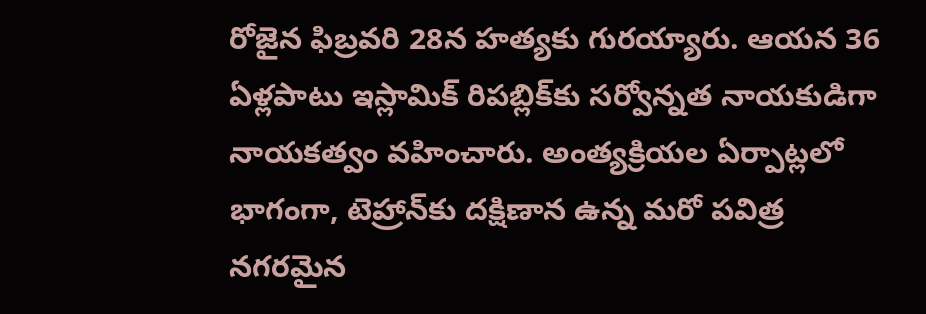రోజైన ఫిబ్రవరి 28న హత్యకు గురయ్యారు. ఆయన 36 ఏళ్లపాటు ఇస్లామిక్ రిపబ్లిక్‌కు సర్వోన్నత నాయకుడిగా నాయకత్వం వహించారు. అంత్యక్రియల ఏర్పాట్లలో భాగంగా, టెహ్రాన్‌కు దక్షిణాన ఉన్న మరో పవిత్ర నగరమైన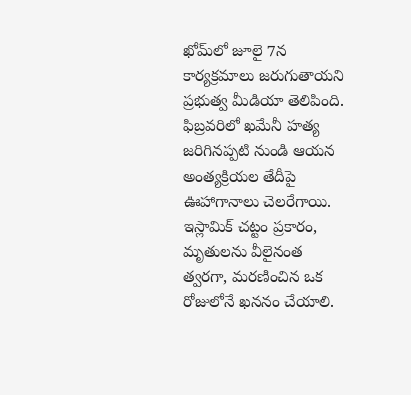ఖోమ్‌లో జూలై 7న కార్యక్రమాలు జరుగుతాయని ప్రభుత్వ మీడియా తెలిపింది. ఫిబ్రవరిలో ఖమేనీ హత్య జరిగినప్పటి నుండి ఆయన అంత్యక్రియల తేదీపై ఊహాగానాలు చెలరేగాయి. ఇస్లామిక్ చట్టం ప్రకారం, మృతులను వీలైనంత త్వరగా, మరణించిన ఒక రోజులోనే ఖననం చేయాలి.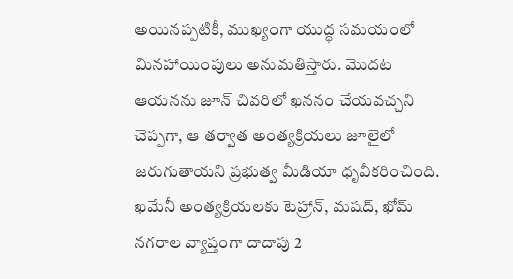అయినప్పటికీ, ముఖ్యంగా యుద్ధ సమయంలో మినహాయింపులు అనుమతిస్తారు. మొదట ఆయనను జూన్ చివరిలో ఖననం చేయవచ్చని చెప్పగా, ఆ తర్వాత అంత్యక్రియలు జూలైలో జరుగుతాయని ప్రభుత్వ మీడియా ధృవీకరించింది. ఖమేనీ అంత్యక్రియలకు టెహ్రాన్, మషద్, ఖోమ్ నగరాల వ్యాప్తంగా దాదాపు 2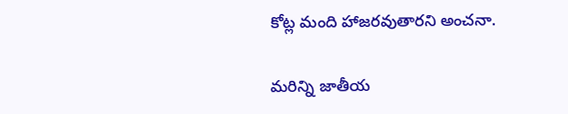కోట్ల మంది హాజరవుతారని అంచనా.

మరిన్ని జాతీయ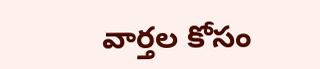వార్తల కోసం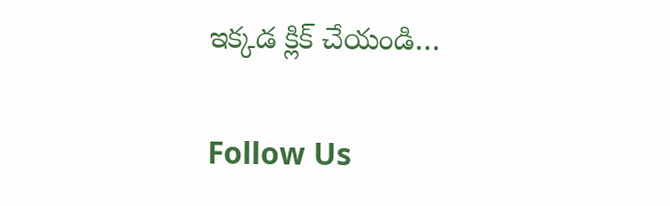ఇక్కడ క్లిక్ చేయండి…

Follow Us